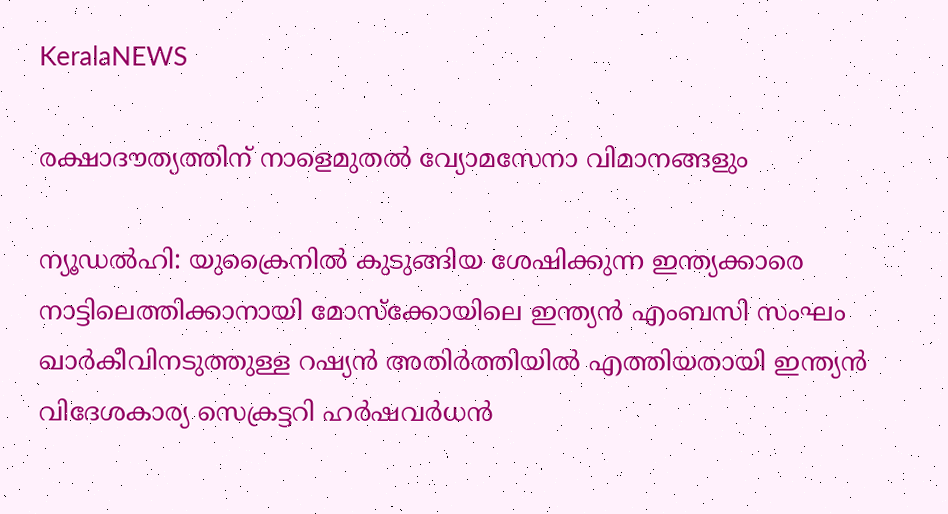KeralaNEWS

രക്ഷാദൗത്യത്തിന് നാളെമുതൽ വ്യോമസേനാ വിമാനങ്ങളും

ന്യൂഡല്‍ഹി: യുക്രൈനില്‍ കുടുങ്ങിയ ശേഷിക്കുന്ന ഇന്ത്യക്കാരെ നാട്ടിലെത്തിക്കാനായി മോസ്ക്കോയിലെ ഇന്ത്യന്‍ എംബസി സംഘം ഖാര്‍കീവിനടുത്തുള്ള റഷ്യന്‍ അതിര്‍ത്തിയില്‍ എത്തിയതായി ഇന്ത്യന്‍ വിദേശകാര്യ സെക്രട്ടറി ഹര്‍ഷവര്‍ധന്‍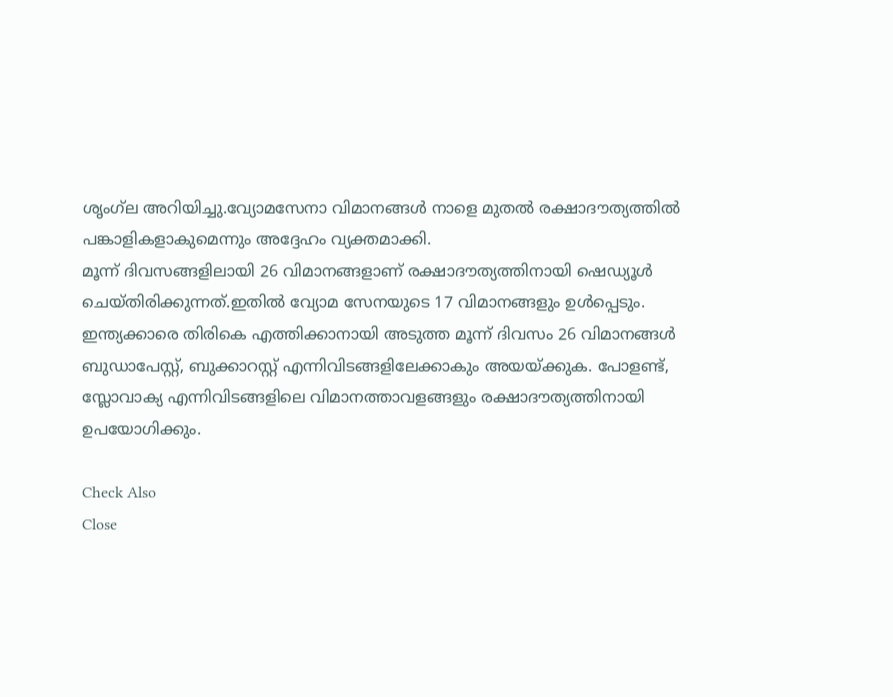ശൃംഗ്‌ല അറിയിച്ചു.വ്യോമസേനാ വിമാനങ്ങള്‍ നാളെ മുതല്‍ രക്ഷാദൗത്യത്തില്‍ പങ്കാളികളാകുമെന്നും അദ്ദേഹം വ്യക്തമാക്കി.
മൂന്ന് ദിവസങ്ങളിലായി 26 വിമാനങ്ങളാണ് രക്ഷാദൗത്യത്തിനായി ഷെഡ്യൂള്‍ ചെയ്തിരിക്കുന്നത്.ഇതിൽ വ്യോമ സേനയുടെ 17 വിമാനങ്ങളും ഉൾപ്പെടും.  ഇന്ത്യക്കാരെ തിരികെ എത്തിക്കാനായി അടുത്ത മൂന്ന് ദിവസം 26 വിമാനങ്ങള്‍ ബുഡാപേസ്റ്റ്, ബുക്കാറസ്റ്റ് എന്നിവിടങ്ങളിലേക്കാകും അയയ്ക്കുക. പോളണ്ട്, സ്ലോവാക്യ എന്നിവിടങ്ങളിലെ വിമാനത്താവളങ്ങളും രക്ഷാദൗത്യത്തിനായി ഉപയോഗിക്കും.

Check Also
Close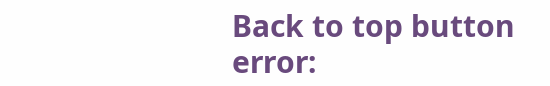Back to top button
error: